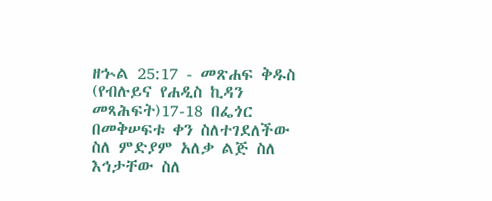ዘኍል 25:17 - መጽሐፍ ቅዱስ (የብሉይና የሐዲስ ኪዳን መጻሕፍት)17-18 በፌጎር በመቅሠፍቱ ቀን ስለተገደለችው ስለ ምድያም አለቃ ልጅ ስለ እኅታቸው ስለ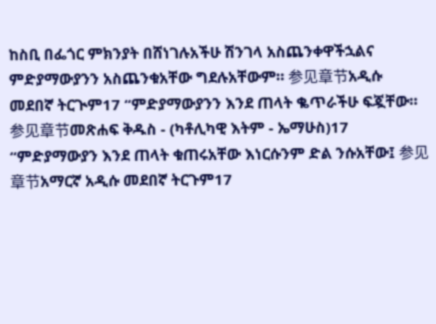ከስቢ በፌጎር ምክንያት በሸነገሉአችሁ ሽንገላ አስጨንቀዋችኋልና ምድያማውያንን አስጨንቁአቸው ግደሉአቸውም። 参见章节አዲሱ መደበኛ ትርጒም17 “ምድያማውያንን እንደ ጠላት ቈጥራችሁ ፍጇቸው። 参见章节መጽሐፍ ቅዱስ - (ካቶሊካዊ እትም - ኤማሁስ)17 “ምድያማውያን እንደ ጠላት ቁጠሩአቸው እነርሱንም ድል ንሱአቸው፤ 参见章节አማርኛ አዲሱ መደበኛ ትርጉም17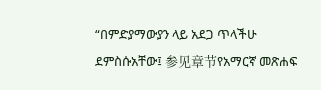“በምድያማውያን ላይ አደጋ ጥላችሁ ደምስሱአቸው፤ 参见章节የአማርኛ መጽሐፍ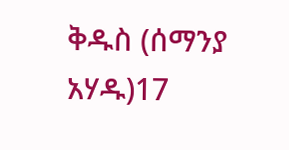ቅዱስ (ሰማንያ አሃዱ)17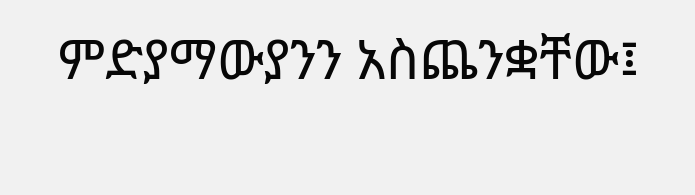ምድያማውያንን አስጨንቋቸው፤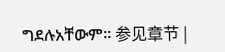ግደሉአቸውም። 参见章节 |